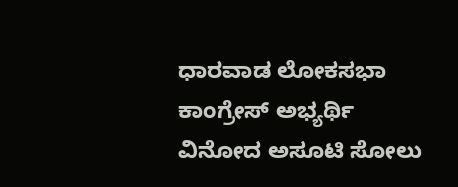ಧಾರವಾಡ ಲೋಕಸಭಾ ಕಾಂಗ್ರೇಸ್ ಅಭ್ಯರ್ಥಿ ವಿನೋದ ಅಸೂಟಿ ಸೋಲು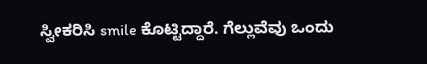ಸ್ವೀಕರಿಸಿ smile ಕೊಟ್ಟಿದ್ದಾರೆ. ಗೆಲ್ಲುವೆವು ಒಂದು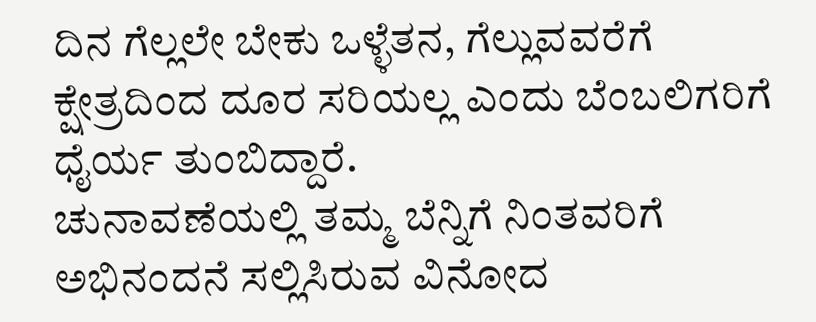ದಿನ ಗೆಲ್ಲಲೇ ಬೇಕು ಒಳ್ಳೆತನ, ಗೆಲ್ಲುವವರೆಗೆ ಕ್ಷೇತ್ರದಿಂದ ದೂರ ಸರಿಯಲ್ಲ ಎಂದು ಬೆಂಬಲಿಗರಿಗೆ ಧೈರ್ಯ ತುಂಬಿದ್ದಾರೆ.
ಚುನಾವಣೆಯಲ್ಲಿ ತಮ್ಮ ಬೆನ್ನಿಗೆ ನಿಂತವರಿಗೆ ಅಭಿನಂದನೆ ಸಲ್ಲಿಸಿರುವ ವಿನೋದ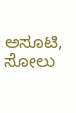ಅಸೂಟಿ, ಸೋಲು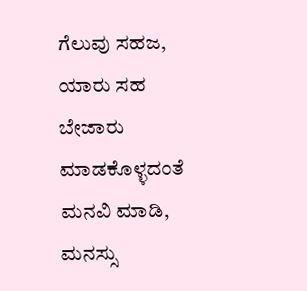ಗೆಲುವು ಸಹಜ, ಯಾರು ಸಹ ಬೇಜಾರು ಮಾಡಕೊಳ್ಳದಂತೆ ಮನವಿ ಮಾಡಿ, ಮನಸ್ಸು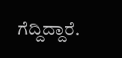ಗೆದ್ದಿದ್ದಾರೆ.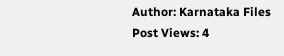Author: Karnataka Files
Post Views: 4